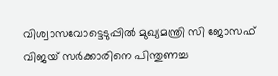വിശ്വാസവോട്ടെടുപ്പിൽ മുഖ്യമന്ത്രി സി ജോസഫ് വിജയ് സർക്കാരിനെ പിന്തുണച്ച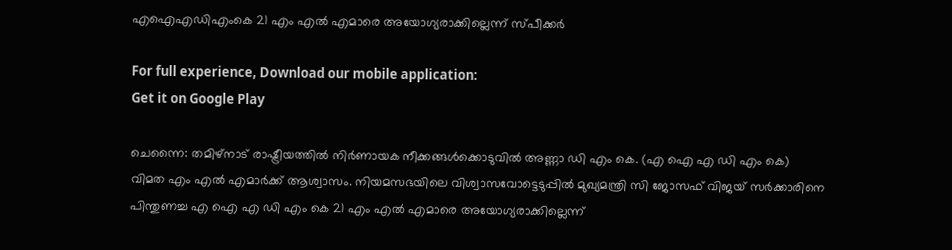എഐഎഡിഎംകെ 21 എം എൽ എമാരെ അയോഗ്യരാക്കില്ലെന്ന് സ്പീക്കർ

For full experience, Download our mobile application:
Get it on Google Play

ചെന്നൈ: തമിഴ്‌നാട് രാഷ്ട്രീയത്തിൽ നിർണായക നീക്കങ്ങൾക്കൊടുവിൽ അണ്ണാ ഡി എം കെ. (എ ഐ എ ഡി എം കെ) വിമത എം എൽ എമാർക്ക് ആശ്വാസം. നിയമസഭയിലെ വിശ്വാസവോട്ടെടുപ്പിൽ മുഖ്യമന്ത്രി സി ജോസഫ് വിജയ് സർക്കാരിനെ പിന്തുണച്ച എ ഐ എ ഡി എം കെ 21 എം എൽ എമാരെ അയോഗ്യരാക്കില്ലെന്ന്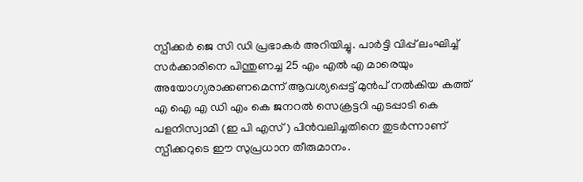സ്പീക്കർ ജെ സി ഡി പ്രഭാകർ അറിയിച്ചു. പാർട്ടി വിപ്പ് ലംഘിച്ച് സർക്കാരിനെ പിന്തുണച്ച 25 എം എൽ എ മാരെയും അയോഗ്യരാക്കണമെന്ന് ആവശ്യപ്പെട്ട് മുൻപ് നൽകിയ കത്ത് എ ഐ എ ഡി എം കെ ജനറൽ സെക്രട്ടറി എടപ്പാടി കെ പളനിസ്വാമി (ഇ പി എസ്) പിൻവലിച്ചതിനെ തുടർന്നാണ് സ്പീക്കറുടെ ഈ സുപ്രധാന തീരുമാനം.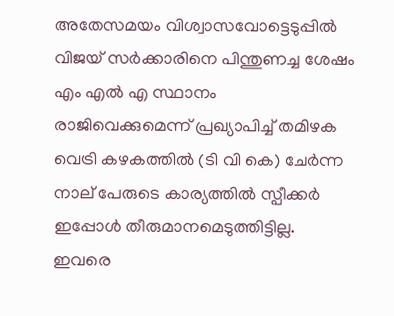അതേസമയം വിശ്വാസവോട്ടെടുപ്പിൽ വിജയ് സർക്കാരിനെ പിന്തുണച്ച ശേഷം എം എൽ എ സ്ഥാനം രാജിവെക്കുമെന്ന് പ്രഖ്യാപിച്ച് തമിഴക വെട്രി കഴകത്തിൽ (ടി വി കെ) ചേർന്ന നാല് പേരുടെ കാര്യത്തിൽ സ്പീക്കർ ഇപ്പോൾ തീരുമാനമെടുത്തിട്ടില്ല. ഇവരെ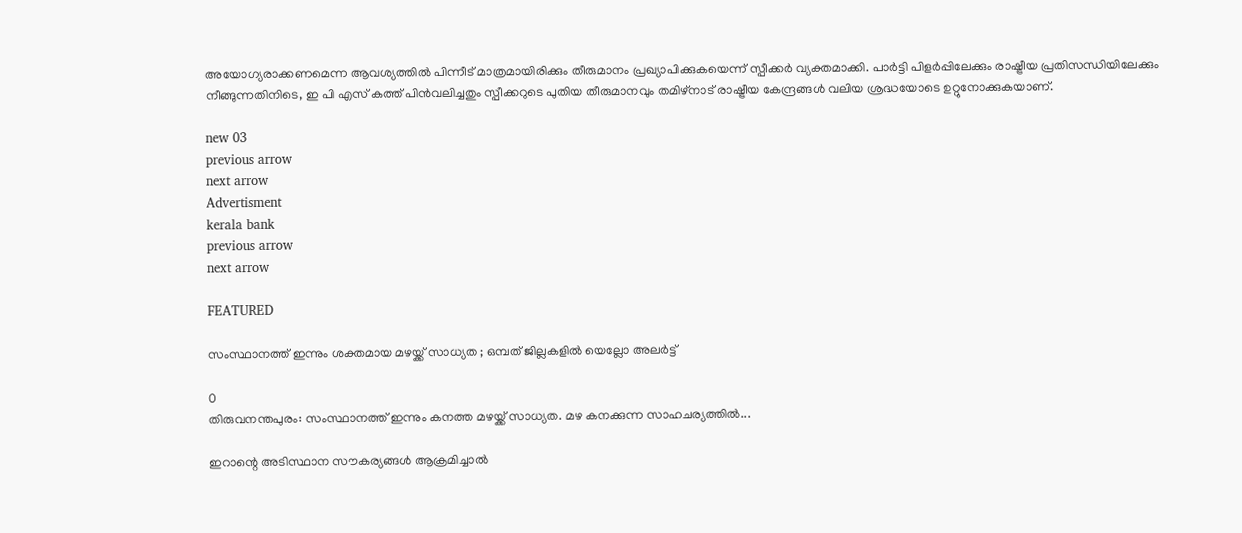അയോഗ്യരാക്കണമെന്ന ആവശ്യത്തിൽ പിന്നീട് മാത്രമായിരിക്കും തീരുമാനം പ്രഖ്യാപിക്കുകയെന്ന് സ്പീക്കർ വ്യക്തമാക്കി. പാർട്ടി പിളർപ്പിലേക്കും രാഷ്ട്രീയ പ്രതിസന്ധിയിലേക്കും നീങ്ങുന്നതിനിടെ, ഇ പി എസ് കത്ത് പിൻവലിച്ചതും സ്പീക്കറുടെ പുതിയ തീരുമാനവും തമിഴ്‌നാട് രാഷ്ട്രീയ കേന്ദ്രങ്ങൾ വലിയ ശ്രദ്ധയോടെ ഉറ്റുനോക്കുകയാണ്.

new 03
previous arrow
next arrow
Advertisment
kerala bank
previous arrow
next arrow

FEATURED

സംസ്ഥാനത്ത് ഇന്നും ശക്തമായ മഴയ്ക്ക് സാധ്യത ; ഒമ്പത് ജില്ലകളില്‍ യെല്ലോ അലര്‍ട്ട്

0
തിരുവനന്തപുരം: സംസ്ഥാനത്ത് ഇന്നും കനത്ത മഴയ്ക്ക് സാധ്യത. മഴ കനക്കുന്ന സാഹചര്യത്തില്‍...

ഇറാന്റെ അടിസ്ഥാന സൗകര്യങ്ങൾ ആക്രമിച്ചാൽ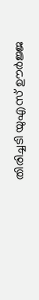തിരിച്ചടി യുഎസ് ഊർജ്ജ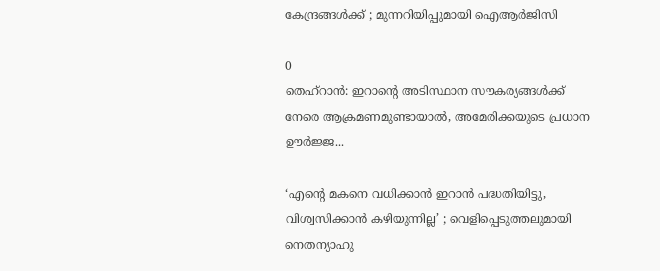കേന്ദ്രങ്ങൾക്ക് ; മുന്നറിയിപ്പുമായി ഐആർജിസി

0
തെഹ്റാൻ: ഇറാന്റെ അടിസ്ഥാന സൗകര്യങ്ങൾക്ക് നേരെ ആക്രമണമുണ്ടായാൽ, അമേരിക്കയുടെ പ്രധാന ഊർജ്ജ...

‘എന്റെ മകനെ വധിക്കാൻ ഇറാൻ പദ്ധതിയിട്ടു, വിശ്വസിക്കാൻ കഴിയുന്നില്ല’ ; വെളിപ്പെടുത്തലുമായി നെതന്യാഹു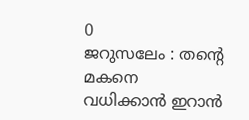0
ജറുസലേം : തന്റെ മകനെ വധിക്കാൻ ഇറാൻ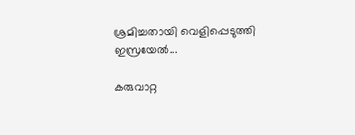ശ്രമിച്ചതായി വെളിപ്പെടുത്തി ഇസ്രയേൽ...

കരുവാറ്റ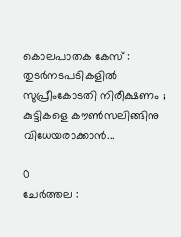കൊലപാതക കേസ് : തുടർനടപടികളിൽ സുപ്രീംകോടതി നിരീക്ഷണം ; കുട്ടികളെ കൗൺസലിങ്ങിനു വിധേയരാക്കാൻ...

0
ചേർത്തല :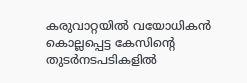കരുവാറ്റയിൽ വയോധികൻ കൊല്ലപ്പെട്ട കേസിന്റെ തുടർനടപടികളിൽ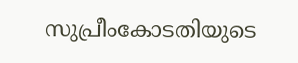സുപ്രീംകോടതിയുടെ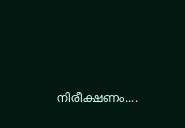നിരീക്ഷണം....